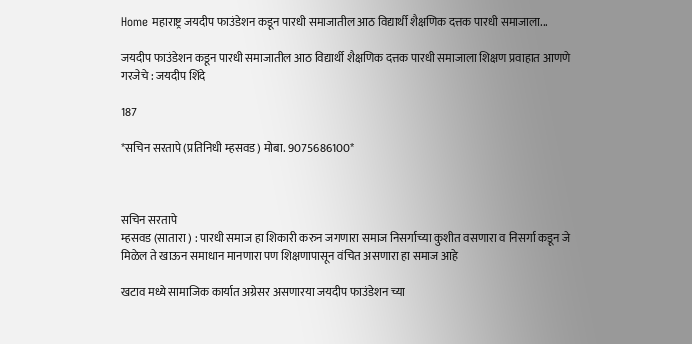Home महाराष्ट्र जयदीप फाउंडेशन कडून पारधी समाजातील आठ विद्यार्थी शैक्षणिक दत्तक पारधी समाजाला...

जयदीप फाउंडेशन कडून पारधी समाजातील आठ विद्यार्थी शैक्षणिक दत्तक पारधी समाजाला शिक्षण प्रवाहात आणणे गरजेचे : जयदीप शिंदे

187

*सचिन सरतापे (प्रतिनिधी म्हसवड) मोबा. 9075686100*



सचिन सरतापे
म्हसवड (सातारा ) : पारधी समाज हा शिकारी करुन जगणारा समाज निसर्गाच्या कुशीत वसणारा व निसर्गा कडून जे मिळेल ते खाऊन समाधान मानणारा पण शिक्षणापासून वंचित असणारा हा समाज आहे

खटाव मध्ये सामाजिक कार्यात अग्रेसर असणारया जयदीप फाउंडेशन च्या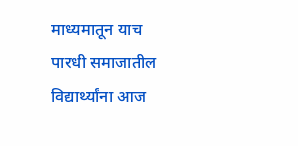माध्यमातून याच पारधी समाजातील विद्यार्थ्यांना आज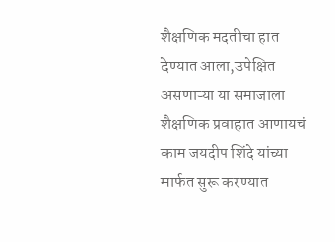शैक्षणिक मदतीचा हात देण्यात आला,उपेक्षित असणाऱ्या या समाजाला शैक्षणिक प्रवाहात आणायचं काम जयदीप शिंदे यांच्या मार्फत सुरू करण्यात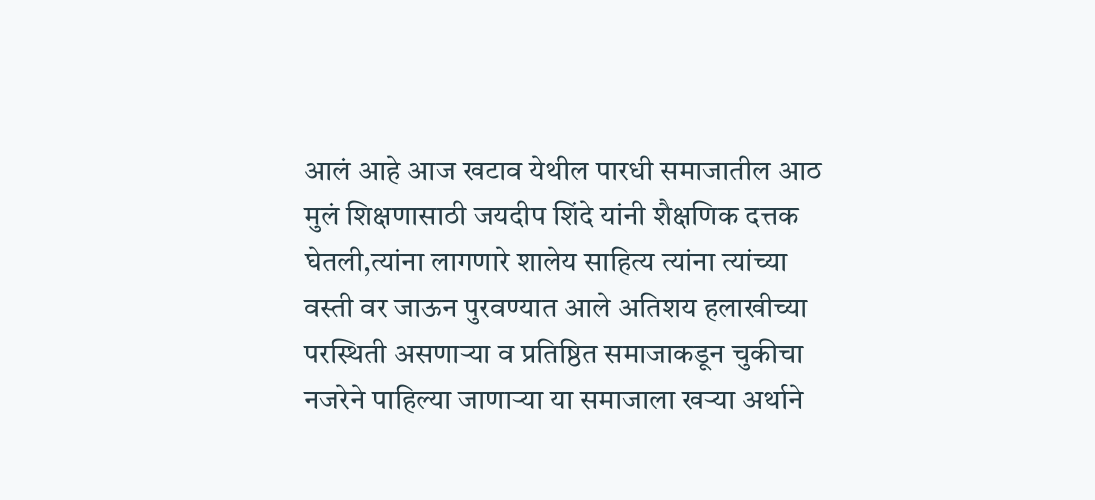आलं आहे आज खटाव येथील पारधी समाजातील आठ मुलं शिक्षणासाठी जयदीप शिंदे यांनी शैक्षणिक दत्तक घेतली,त्यांना लागणारे शालेय साहित्य त्यांना त्यांच्या वस्ती वर जाऊन पुरवण्यात आले अतिशय हलाखीच्या परस्थिती असणाऱ्या व प्रतिष्ठित समाजाकडून चुकीचा नजरेने पाहिल्या जाणाऱ्या या समाजाला खऱ्या अर्थाने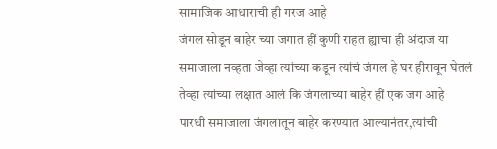सामाजिक आधाराची ही गरज आहे
जंगल सोडून बाहेर च्या जगात हीं कुणी राहत ह्याचा ही अंदाज या समाजाला नव्हता जेव्हा त्यांच्या कडून त्यांचं जंगल हे घर हीरावून घेतलं तेव्हा त्यांच्या लक्षात आलं कि जंगलाच्या बाहेर हीं एक जग आहे
पारधी समाजाला जंगलातून बाहेर करण्यात आल्यानंतर,त्यांची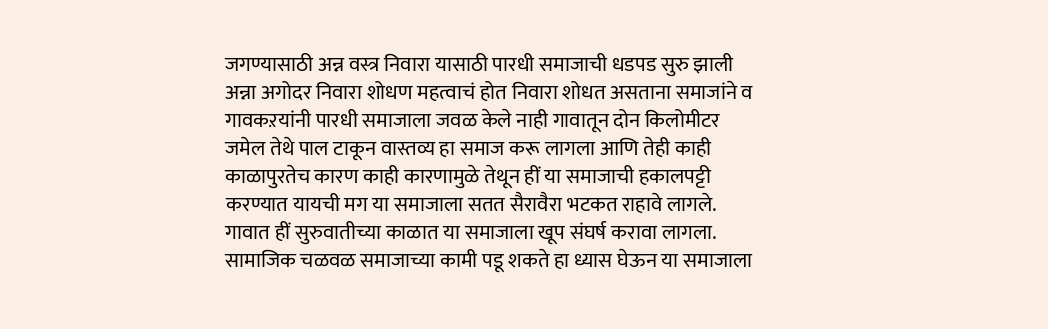जगण्यासाठी अन्न वस्त्र निवारा यासाठी पारधी समाजाची धडपड सुरु झाली
अन्ना अगोदर निवारा शोधण महत्वाचं होत निवारा शोधत असताना समाजांने व गावकऱयांनी पारधी समाजाला जवळ केले नाही गावातून दोन किलोमीटर जमेल तेथे पाल टाकून वास्तव्य हा समाज करू लागला आणि तेही काही काळापुरतेच कारण काही कारणामुळे तेथून हीं या समाजाची हकालपट्टी करण्यात यायची मग या समाजाला सतत सैरावैरा भटकत राहावे लागले.
गावात हीं सुरुवातीच्या काळात या समाजाला खूप संघर्ष करावा लागला.
सामाजिक चळवळ समाजाच्या कामी पडू शकते हा ध्यास घेऊन या समाजाला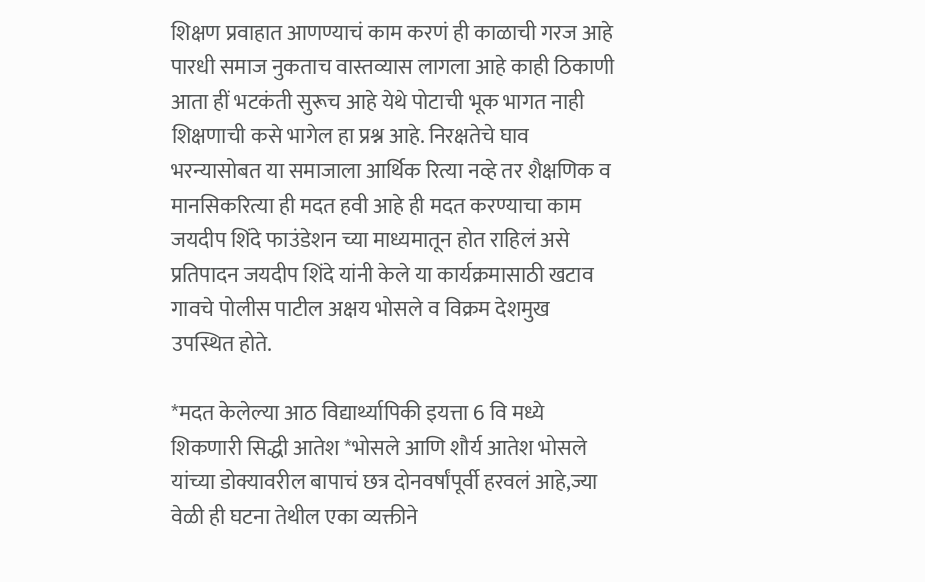शिक्षण प्रवाहात आणण्याचं काम करणं ही काळाची गरज आहे पारधी समाज नुकताच वास्तव्यास लागला आहे काही ठिकाणी आता हीं भटकंती सुरूच आहे येथे पोटाची भूक भागत नाही शिक्षणाची कसे भागेल हा प्रश्न आहे. निरक्षतेचे घाव भरन्यासोबत या समाजाला आर्थिक रित्या नव्हे तर शैक्षणिक व मानसिकरित्या ही मदत हवी आहे ही मदत करण्याचा काम जयदीप शिंदे फाउंडेशन च्या माध्यमातून होत राहिलं असे प्रतिपादन जयदीप शिंदे यांनी केले या कार्यक्रमासाठी खटाव गावचे पोलीस पाटील अक्षय भोसले व विक्रम देशमुख उपस्थित होते.

*मदत केलेल्या आठ विद्यार्थ्यापिकी इयत्ता 6 वि मध्ये शिकणारी सिद्धी आतेश *भोसले आणि शौर्य आतेश भोसले यांच्या डोक्यावरील बापाचं छत्र दोनवर्षांपूर्वी हरवलं आहे,ज्या वेळी ही घटना तेथील एका व्यक्तीने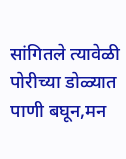सांगितले त्यावेळी पोरीच्या डोळ्यात पाणी बघून,मन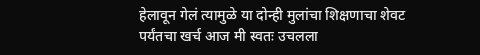हेलावून गेलं त्यामुळे या दोन्ही मुलांचा शिक्षणाचा शेवट पर्यंतचा खर्च आज मी स्वतः उचलला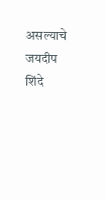असल्याचे जयदीप शिंदे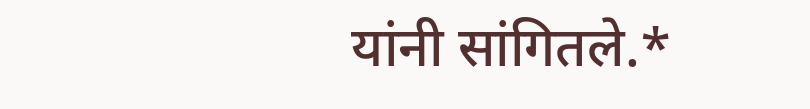यांनी सांगितले.*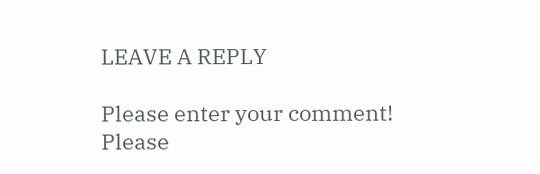LEAVE A REPLY

Please enter your comment!
Please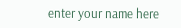enter your name here